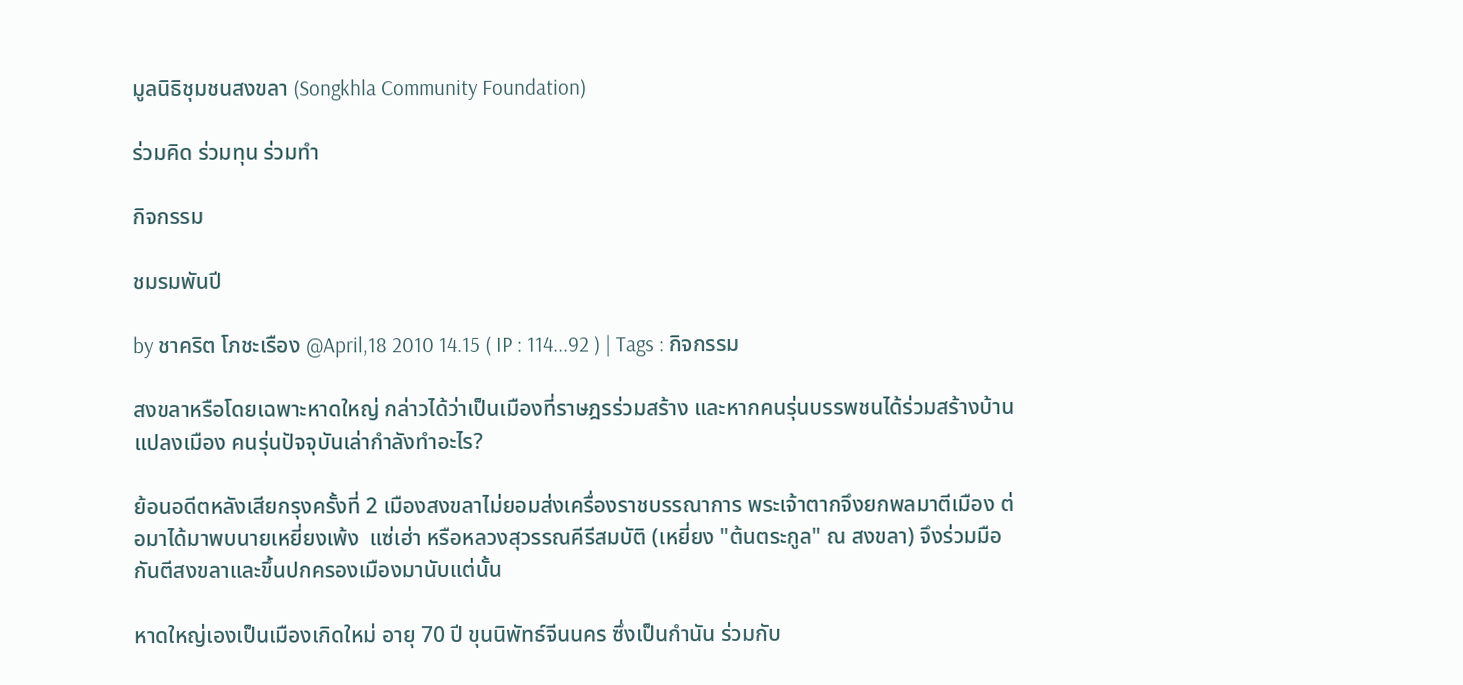มูลนิธิชุมชนสงขลา (Songkhla Community Foundation)

ร่วมคิด ร่วมทุน ร่วมทำ

กิจกรรม

ชมรมพันปี

by ชาคริต โภชะเรือง @April,18 2010 14.15 ( IP : 114...92 ) | Tags : กิจกรรม

สงขลาหรือโดยเฉพาะหาดใหญ่ กล่าวได้ว่าเป็นเมืองที่ราษฎรร่วมสร้าง และหากคนรุ่นบรรพชนได้ร่วมสร้างบ้านแปลงเมือง คนรุ่นปัจจุบันเล่ากำลังทำอะไร?

ย้อนอดีตหลังเสียกรุงครั้งที่ 2 เมืองสงขลาไม่ยอมส่งเครื่องราชบรรณาการ พระเจ้าตากจึงยกพลมาตีเมือง ต่อมาได้มาพบนายเหยี่ยงเพ้ง  แซ่เฮ่า หรือหลวงสุวรรณคีรีสมบัติ (เหยี่ยง "ต้นตระกูล" ณ สงขลา) จึงร่วมมือกันตีสงขลาและขึ้นปกครองเมืองมานับแต่นั้น

หาดใหญ่เองเป็นเมืองเกิดใหม่ อายุ 70 ปี ขุนนิพัทธ์จีนนคร ซึ่งเป็นกำนัน ร่วมกับ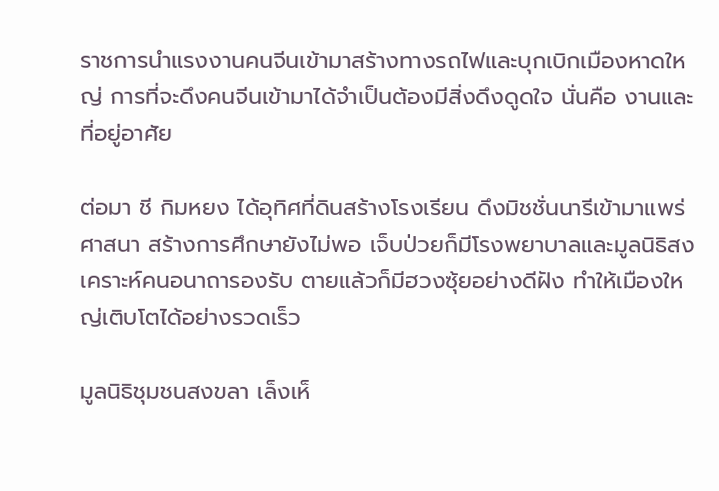ราชการนำแรงงานคนจีนเข้ามาสร้างทางรถไฟและบุกเบิกเมืองหาดใหญ่ การที่จะดึงคนจีนเข้ามาได้จำเป็นต้องมีสิ่งดึงดูดใจ นั่นคือ งานและที่อยู่อาศัย

ต่อมา ชี กิมหยง ได้อุทิศที่ดินสร้างโรงเรียน ดึงมิชชั่นนารีเข้ามาแพร่ศาสนา สร้างการศึกษายังไม่พอ เจ็บป่วยก็มีโรงพยาบาลและมูลนิธิสงเคราะห์คนอนาถารองรับ ตายแล้วก็มีฮวงซุ้ยอย่างดีฝัง ทำให้เมืองใหญ่เติบโตได้อย่างรวดเร็ว

มูลนิธิชุมชนสงขลา เล็งเห็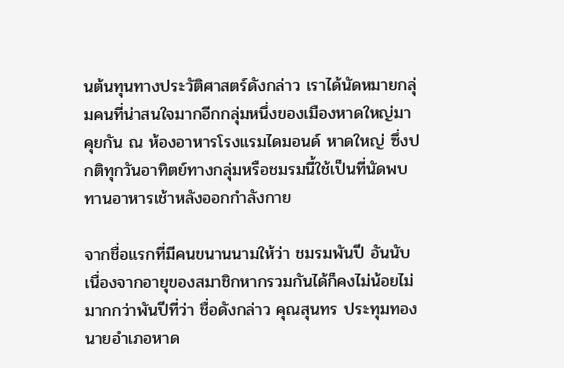นต้นทุนทางประวัติศาสตร์ดังกล่าว เราได้นัดหมายกลุ่มคนที่น่าสนใจมากอีกกลุ่มหนึ่งของเมืองหาดใหญ่มาคุยกัน ณ ห้องอาหารโรงแรมไดมอนด์ หาดใหญ่ ซึ่งปกติทุกวันอาทิตย์ทางกลุ่มหรือชมรมนี้ใช้เป็นที่นัดพบทานอาหารเช้าหลังออกกำลังกาย

จากชื่อแรกที่มีคนขนานนามให้ว่า ชมรมพันปี อันนับเนื่องจากอายุของสมาชิกหากรวมกันได้ก็คงไม่น้อยไม่มากกว่าพันปีที่ว่า ชื่อดังกล่าว คุณสุนทร ประทุมทอง นายอำเภอหาด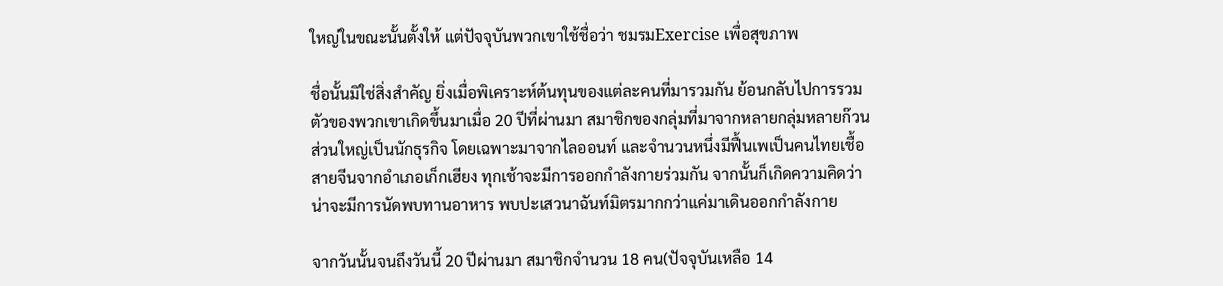ใหญ่ในขณะนั้นตั้งให้ แต่ปัจจุบันพวกเขาใช้ชื่อว่า ชมรมExercise เพื่อสุขภาพ

ชื่อนั้นมิใช่สิ่งสำคัญ ยิ่งเมื่อพิเคราะห์ต้นทุนของแต่ละคนที่มารวมกัน ย้อนกลับไปการรวมตัวของพวกเขาเกิดขึ้นมาเมื่อ 20 ปีที่ผ่านมา สมาชิกของกลุ่มที่มาจากหลายกลุ่มหลายก๊วน ส่วนใหญ่เป็นนักธุรกิจ โดยเฉพาะมาจากไลออนท์ และจำนวนหนึ่งมีฟื้นเพเป็นคนไทยเชื้อสายจีนจากอำเภอเก็กเฮียง ทุกเช้าจะมีการออกกำลังกายร่วมกัน จากนั้นก็เกิดความคิดว่าน่าจะมีการนัดพบทานอาหาร พบปะเสวนาฉันท์มิตรมากกว่าแค่มาเดินออกกำลังกาย

จากวันนั้นจนถึงวันนี้ 20 ปีผ่านมา สมาชิกจำนวน 18 คน(ปัจจุบันเหลือ 14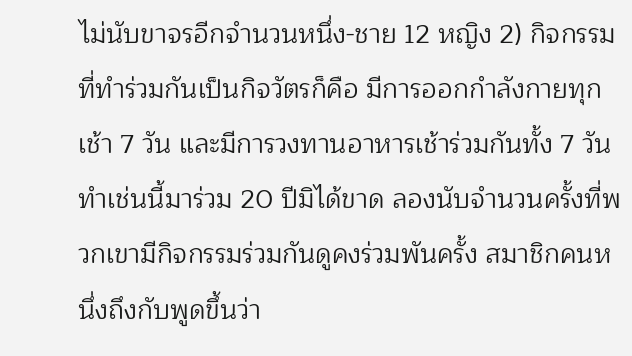ไม่นับขาจรอีกจำนวนหนึ่ง-ชาย 12 หญิง 2) กิจกรรมที่ทำร่วมกันเป็นกิจวัตรก็คือ มีการออกกำลังกายทุกเช้า 7 วัน และมีการวงทานอาหารเช้าร่วมกันทั้ง 7 วัน ทำเช่นนี้มาร่วม 20 ปีมิได้ขาด ลองนับจำนวนครั้งที่พวกเขามีกิจกรรมร่วมกันดูคงร่วมพันครั้ง สมาชิกคนหนึ่งถึงกับพูดขึ้นว่า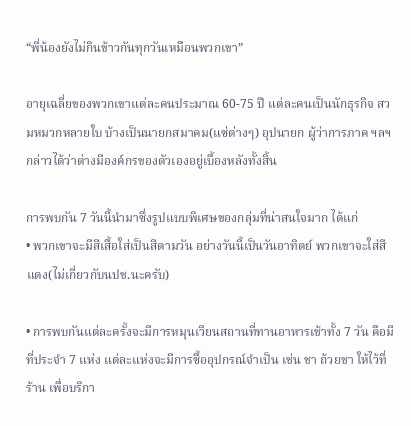“พี่น้องยังไม่กินข้าวกันทุกวันเหมือนพวกเขา”

อายุเฉลี่ยของพวกเขาแต่ละคนประมาณ 60-75 ปี แต่ละคนเป็นนักธุรกิจ สวมหมวกหลายใบ บ้างเป็นนายกสมาคม(แซ่ต่างๆ) อุปนายก ผู้ว่าการภาค ฯลฯ กล่าวได้ว่าต่างมีองค์กรของตัวเองอยู่เบื้องหลังทั้งสิ้น

การพบกัน 7 วันนี้นำมาซึ่งรูปแบบพิเศษของกลุ่มที่น่าสนใจมาก ได้แก่
• พวกเขาจะมีสีเสื้อใส่เป็นสีตามวัน อย่างวันนี้เป็นวันอาทิตย์ พวกเขาจะใส่สีแดง(ไม่เกี่ยวกับนปช.นะครับ)

• การพบกันแต่ละครั้งจะมีการหมุนเวียนสถานที่ทานอาหารเช้าทั้ง 7 วัน คือมีที่ประจำ 7 แห่ง แต่ละแห่งจะมีการซื้ออุปกรณ์จำเป็น เช่น ชา ถ้วยชา ให้ไว้ที่ร้าน เพื่อบริกา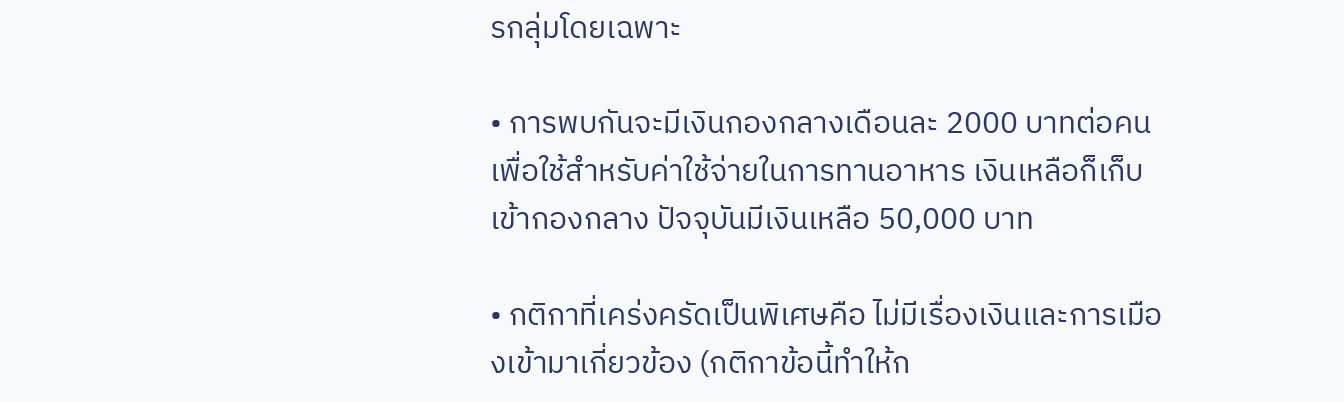รกลุ่มโดยเฉพาะ

• การพบกันจะมีเงินกองกลางเดือนละ 2000 บาทต่อคนเพื่อใช้สำหรับค่าใช้จ่ายในการทานอาหาร เงินเหลือก็เก็บเข้ากองกลาง ปัจจุบันมีเงินเหลือ 50,000 บาท

• กติกาที่เคร่งครัดเป็นพิเศษคือ ไม่มีเรื่องเงินและการเมืองเข้ามาเกี่ยวข้อง (กติกาข้อนี้ทำให้ก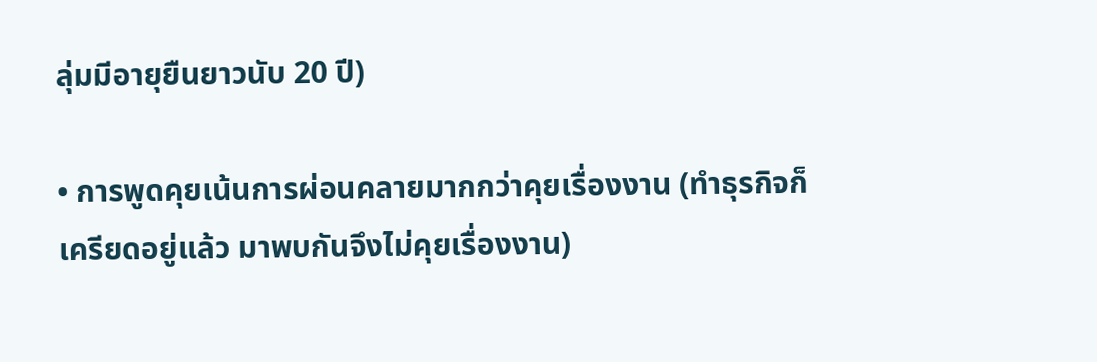ลุ่มมีอายุยืนยาวนับ 20 ปี)

• การพูดคุยเน้นการผ่อนคลายมากกว่าคุยเรื่องงาน (ทำธุรกิจก็เครียดอยู่แล้ว มาพบกันจึงไม่คุยเรื่องงาน)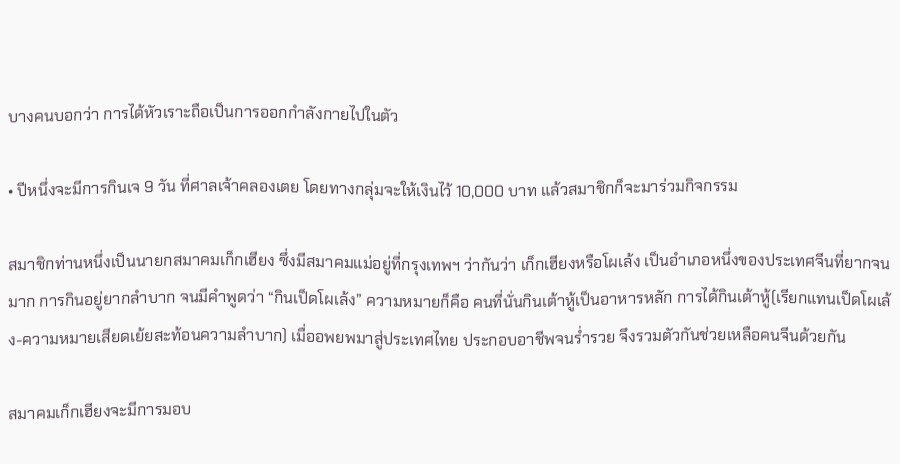บางคนบอกว่า การได้หัวเราะถือเป็นการออกกำลังกายไปในตัว

• ปีหนึ่งจะมีการกินเจ 9 วัน ที่ศาลเจ้าคลองเตย โดยทางกลุ่มจะให้เงินไว้ 10,000 บาท แล้วสมาชิกก็จะมาร่วมกิจกรรม

สมาชิกท่านหนึ่งเป็นนายกสมาคมเก็กเฮียง ซึ่งมีสมาคมแม่อยู่ที่กรุงเทพฯ ว่ากันว่า เก็กเฮียงหรือโผเล้ง เป็นอำเภอหนึ่งของประเทศจีนที่ยากจนมาก การกินอยู่ยากลำบาก จนมีคำพูดว่า “กินเป็ดโผเล้ง” ความหมายก็คือ คนที่นั่นกินเต้าหู้เป็นอาหารหลัก การได้กินเต้าหู้(เรียกแทนเป็ดโผเล้ง-ความหมายเสียดเย้ยสะท้อนความลำบาก) เมื่ออพยพมาสู่ประเทศไทย ประกอบอาชีพจนร่ำรวย จึงรวมตัวกันช่วยเหลือคนจีนด้วยกัน

สมาคมเก็กเฮียงจะมีการมอบ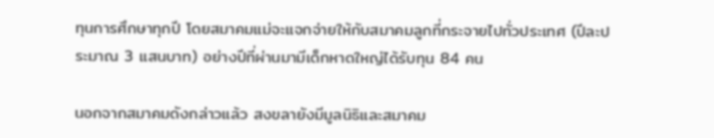ทุนการศึกษาทุกปี โดยสมาคมแม่จะแจกจ่ายให้กับสมาคมลูกที่กระจายไปทั่วประเทศ (ปีละประมาณ 3 แสนบาท) อย่างปีที่ผ่านมามีเด็กหาดใหญ่ได้รับทุน 84 คน

นอกจากสมาคมดังกล่าวแล้ว สงขลายังมีมูลนิธิและสมาคม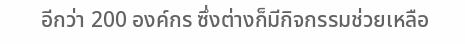อีกว่า 200 องค์กร ซึ่งต่างก็มีกิจกรรมช่วยเหลือ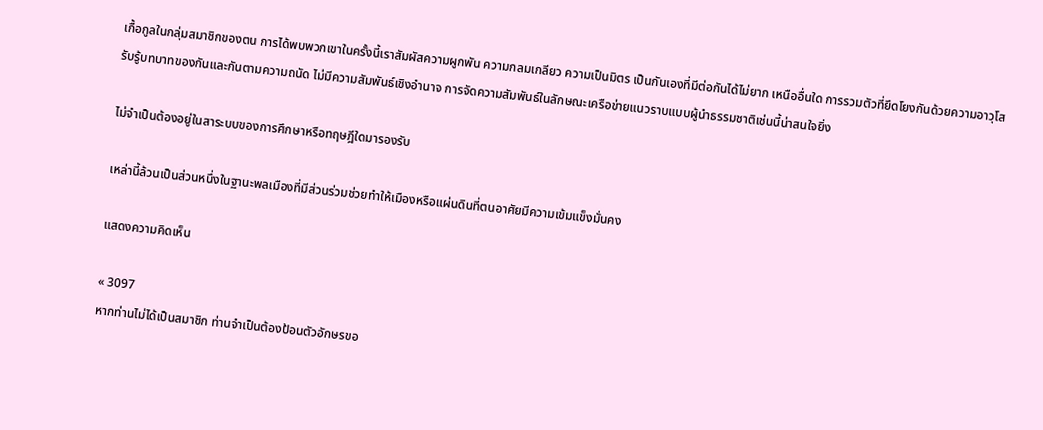เกื้อกูลในกลุ่มสมาชิกของตน การได้พบพวกเขาในครั้งนี้เราสัมผัสความผูกพัน ความกลมเกลียว ความเป็นมิตร เป็นกันเองที่มีต่อกันได้ไม่ยาก เหนืออื่นใด การรวมตัวที่ยึดโยงกันด้วยความอาวุโส รับรู้บทบาทของกันและกันตามความถนัด ไม่มีความสัมพันธ์เชิงอำนาจ การจัดความสัมพันธ์ในลักษณะเครือข่ายแนวราบแบบผู้นำธรรมชาติเช่นนี้น่าสนใจยิ่ง

ไม่จำเป็นต้องอยู่ในสาระบบของการศึกษาหรือทฤษฎีใดมารองรับ

เหล่านี้ล้วนเป็นส่วนหนึ่งในฐานะพลเมืองที่มีส่วนร่วมช่วยทำให้เมืองหรือแผ่นดินที่ตนอาศัยมีความเข้มแข็งมั่นคง

แสดงความคิดเห็น

« 3097
หากท่านไม่ได้เป็นสมาชิก ท่านจำเป็นต้องป้อนตัวอักษรขอ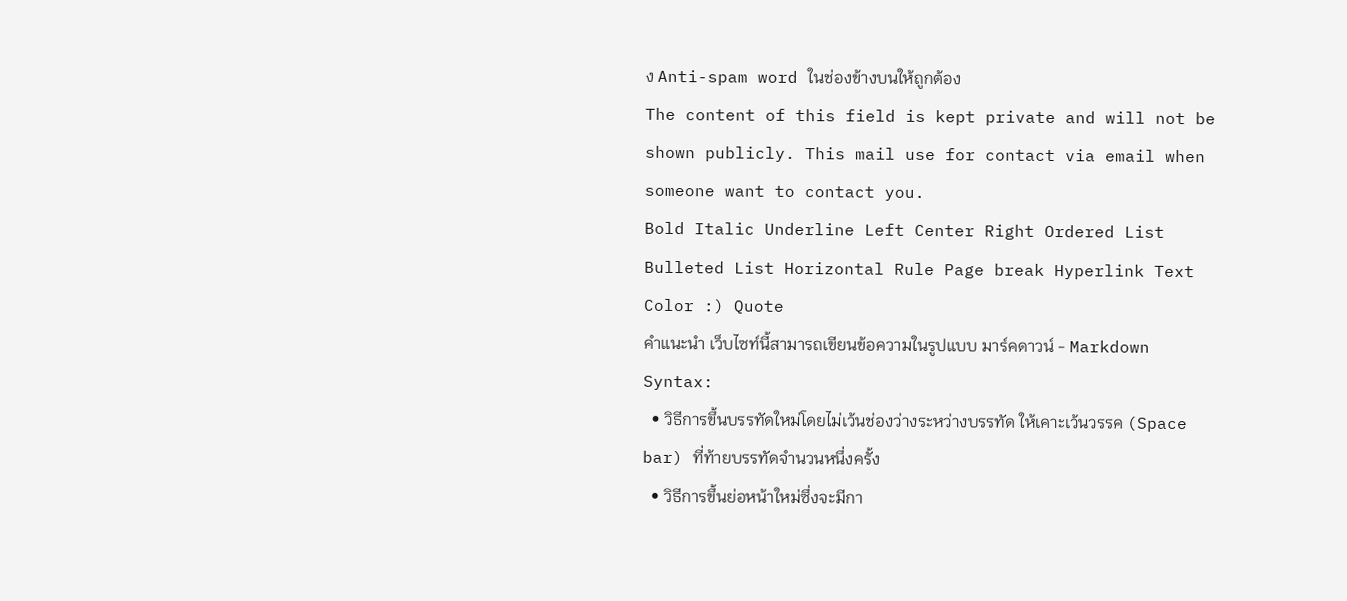ง Anti-spam word ในช่องข้างบนให้ถูกต้อง
The content of this field is kept private and will not be shown publicly. This mail use for contact via email when someone want to contact you.
Bold Italic Underline Left Center Right Ordered List Bulleted List Horizontal Rule Page break Hyperlink Text Color :) Quote
คำแนะนำ เว็บไซท์นี้สามารถเขียนข้อความในรูปแบบ มาร์คดาวน์ - Markdown Syntax:
  • วิธีการขึ้นบรรทัดใหม่โดยไม่เว้นช่องว่างระหว่างบรรทัด ให้เคาะเว้นวรรค (Space bar) ที่ท้ายบรรทัดจำนวนหนึ่งครั้ง
  • วิธีการขึ้นย่อหน้าใหม่ซึ่งจะมีกา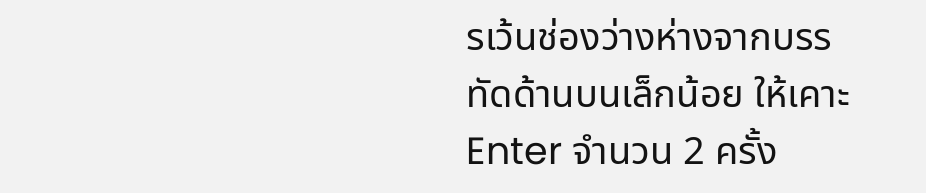รเว้นช่องว่างห่างจากบรรทัดด้านบนเล็กน้อย ให้เคาะ Enter จำนวน 2 ครั้ง